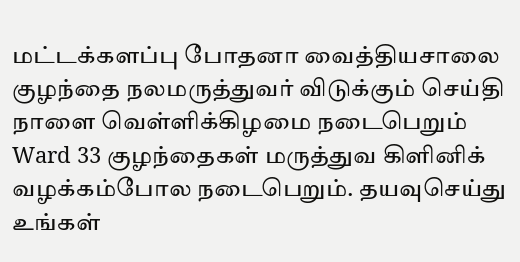மட்டக்களப்பு போதனா வைத்தியசாலை குழந்தை நலமருத்துவர் விடுக்கும் செய்தி
நாளை வெள்ளிக்கிழமை நடைபெறும் Ward 33 குழந்தைகள் மருத்துவ கிளினிக் வழக்கம்போல நடைபெறும். தயவுசெய்து உங்கள்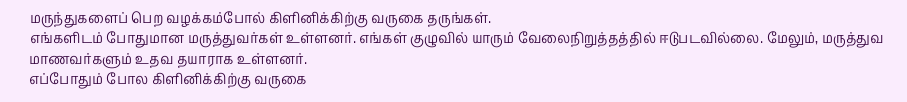மருந்துகளைப் பெற வழக்கம்போல் கிளினிக்கிற்கு வருகை தருங்கள்.
எங்களிடம் போதுமான மருத்துவர்கள் உள்ளனர். எங்கள் குழுவில் யாரும் வேலைநிறுத்தத்தில் ஈடுபடவில்லை. மேலும், மருத்துவ மாணவர்களும் உதவ தயாராக உள்ளனர்.
எப்போதும் போல கிளினிக்கிற்கு வருகை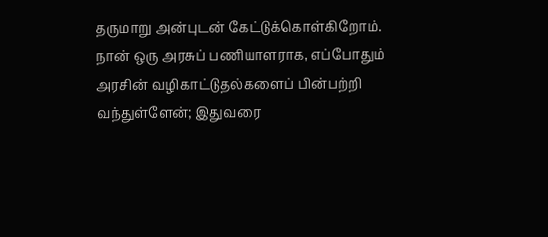தருமாறு அன்புடன் கேட்டுக்கொள்கிறோம்.
நான் ஒரு அரசுப் பணியாளராக, எப்போதும் அரசின் வழிகாட்டுதல்களைப் பின்பற்றி வந்துள்ளேன்; இதுவரை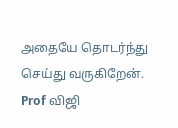அதையே தொடர்ந்து செய்து வருகிறேன்.
Prof விஜி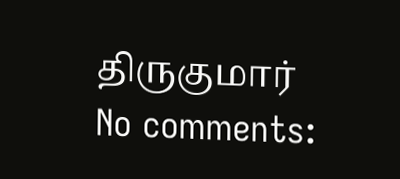திருகுமார்
No comments: